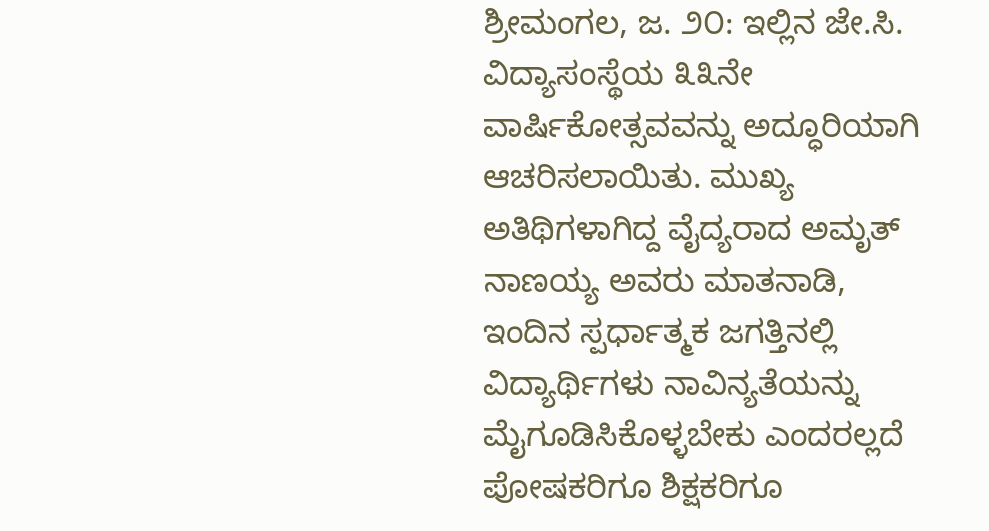ಶ್ರೀಮಂಗಲ, ಜ. ೨೦: ಇಲ್ಲಿನ ಜೇ.ಸಿ. ವಿದ್ಯಾಸಂಸ್ಥೆಯ ೩೩ನೇ ವಾರ್ಷಿಕೋತ್ಸವವನ್ನು ಅದ್ಧೂರಿಯಾಗಿ ಆಚರಿಸಲಾಯಿತು. ಮುಖ್ಯ ಅತಿಥಿಗಳಾಗಿದ್ದ ವೈದ್ಯರಾದ ಅಮೃತ್ ನಾಣಯ್ಯ ಅವರು ಮಾತನಾಡಿ, ಇಂದಿನ ಸ್ಪರ್ಧಾತ್ಮಕ ಜಗತ್ತಿನಲ್ಲಿ ವಿದ್ಯಾರ್ಥಿಗಳು ನಾವಿನ್ಯತೆಯನ್ನು ಮೈಗೂಡಿಸಿಕೊಳ್ಳಬೇಕು ಎಂದರಲ್ಲದೆ ಪೋಷಕರಿಗೂ ಶಿಕ್ಷಕರಿಗೂ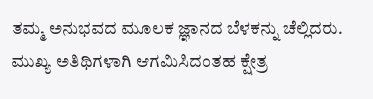ತಮ್ಮ ಅನುಭವದ ಮೂಲಕ ಜ್ಞಾನದ ಬೆಳಕನ್ನು ಚೆಲ್ಲಿದರು. ಮುಖ್ಯ ಅತಿಥಿಗಳಾಗಿ ಆಗಮಿಸಿದಂತಹ ಕ್ಷೇತ್ರ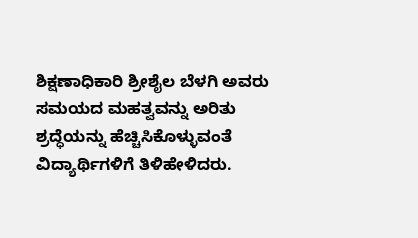ಶಿಕ್ಷಣಾಧಿಕಾರಿ ಶ್ರೀಶೈಲ ಬೆಳಗಿ ಅವರು ಸಮಯದ ಮಹತ್ವವನ್ನು ಅರಿತು ಶ್ರದ್ಧೆಯನ್ನು ಹೆಚ್ಚಿಸಿಕೊಳ್ಳುವಂತೆ ವಿದ್ಯಾರ್ಥಿಗಳಿಗೆ ತಿಳಿಹೇಳಿದರು.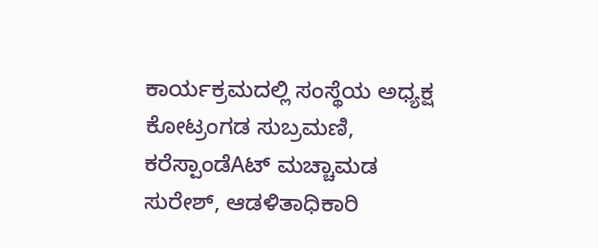ಕಾರ್ಯಕ್ರಮದಲ್ಲಿ ಸಂಸ್ಥೆಯ ಅಧ್ಯಕ್ಷ ಕೋಟ್ರಂಗಡ ಸುಬ್ರಮಣಿ, ಕರೆಸ್ಪಾಂಡೆAಟ್ ಮಚ್ಚಾಮಡ ಸುರೇಶ್, ಆಡಳಿತಾಧಿಕಾರಿ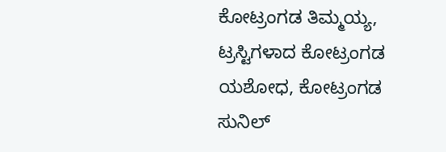ಕೋಟ್ರಂಗಡ ತಿಮ್ಮಯ್ಯ, ಟ್ರಸ್ಟಿಗಳಾದ ಕೋಟ್ರಂಗಡ ಯಶೋಧ, ಕೋಟ್ರಂಗಡ ಸುನಿಲ್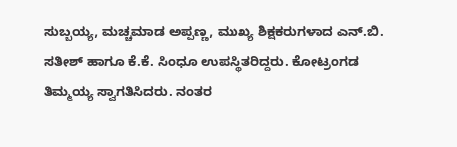ಸುಬ್ಬಯ್ಯ, ಮಚ್ಚಮಾಡ ಅಪ್ಪಣ್ಣ, ಮುಖ್ಯ ಶಿಕ್ಷಕರುಗಳಾದ ಎನ್.ಬಿ. ಸತೀಶ್ ಹಾಗೂ ಕೆ.ಕೆ. ಸಿಂಧೂ ಉಪಸ್ಥಿತರಿದ್ದರು. ಕೋಟ್ರಂಗಡ ತಿಮ್ಮಯ್ಯ ಸ್ವಾಗತಿಸಿದರು. ನಂತರ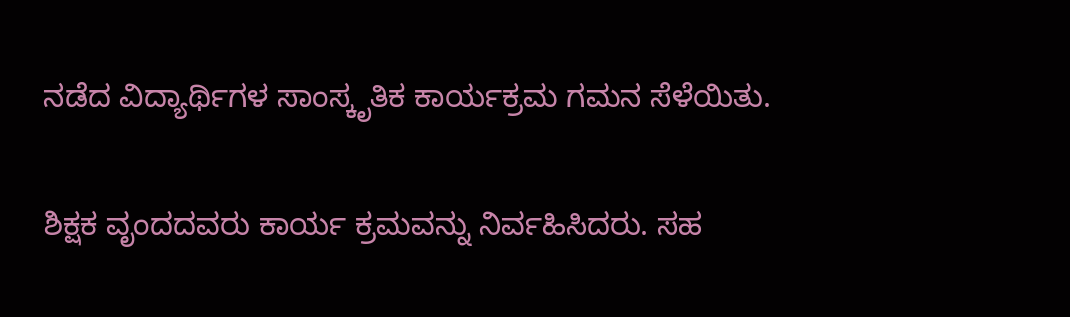ನಡೆದ ವಿದ್ಯಾರ್ಥಿಗಳ ಸಾಂಸ್ಕೃತಿಕ ಕಾರ್ಯಕ್ರಮ ಗಮನ ಸೆಳೆಯಿತು.

ಶಿಕ್ಷಕ ವೃಂದದವರು ಕಾರ್ಯ ಕ್ರಮವನ್ನು ನಿರ್ವಹಿಸಿದರು. ಸಹ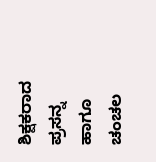ಶಿಕ್ಷಕರಾದ ಪ್ರಸನ್ನ ಹಾಗೂ ಚಂಚಲ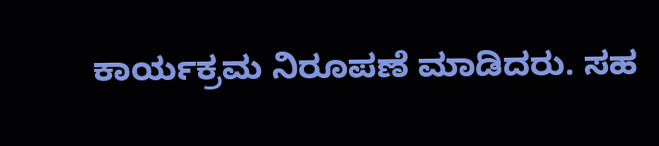ಕಾರ್ಯಕ್ರಮ ನಿರೂಪಣೆ ಮಾಡಿದರು. ಸಹ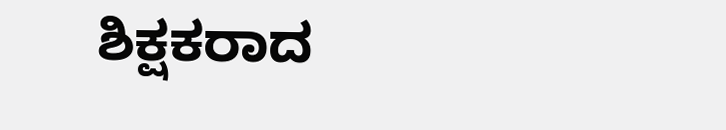ಶಿಕ್ಷಕರಾದ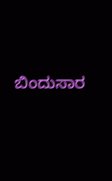ಬಿಂದುಸಾರ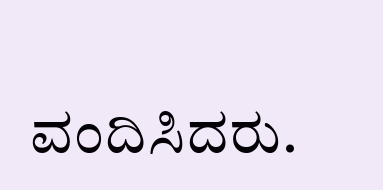ವಂದಿಸಿದರು.